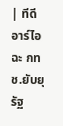| ทีดีอาร์ไอ ฉะ กทช.ยับยุรัฐ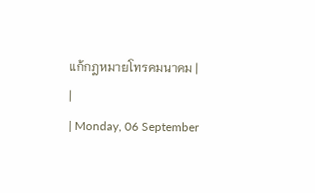แก้กฎหมายโทรคมนาคม |
|
| Monday, 06 September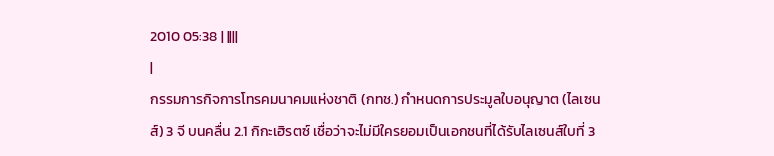2010 05:38 | ||||
|
กรรมการกิจการโทรคมนาคมแห่งชาติ (กทช.) กำหนดการประมูลใบอนุญาต (ไลเซนส์) 3 จี บนคลื่น 2.1 กิกะเฮิรตซ์ เชื่อว่าจะไม่มีใครยอมเป็นเอกชนที่ได้รับไลเซนส์ใบที่ 3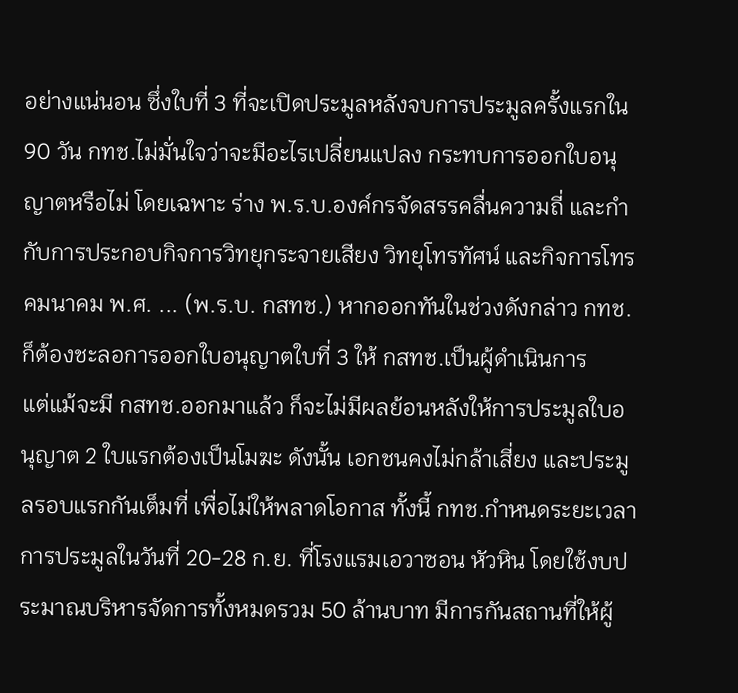อย่างแน่นอน ซึ่งใบที่ 3 ที่จะเปิดประมูลหลังจบการประมูลครั้งแรกใน 90 วัน กทช.ไม่มั่นใจว่าจะมีอะไรเปลี่ยนแปลง กระทบการออกใบอนุญาตหรือไม่ โดยเฉพาะ ร่าง พ.ร.บ.องค์กรจัดสรรคลื่นความถี่ และกำกับการประกอบกิจการวิทยุกระจายเสียง วิทยุโทรทัศน์ และกิจการโทรคมนาคม พ.ศ. ... (พ.ร.บ. กสทช.) หากออกทันในช่วงดังกล่าว กทช.ก็ต้องชะลอการออกใบอนุญาตใบที่ 3 ให้ กสทช.เป็นผู้ดำเนินการ
แต่แม้จะมี กสทช.ออกมาแล้ว ก็จะไม่มีผลย้อนหลังให้การประมูลใบอนุญาต 2 ใบแรกต้องเป็นโมฆะ ดังนั้น เอกชนคงไม่กล้าเสี่ยง และประมูลรอบแรกกันเต็มที่ เพื่อไม่ให้พลาดโอกาส ทั้งนี้ กทช.กำหนดระยะเวลาการประมูลในวันที่ 20-28 ก.ย. ที่โรงแรมเอวาซอน หัวหิน โดยใช้งบประมาณบริหารจัดการทั้งหมดรวม 50 ล้านบาท มีการกันสถานที่ให้ผู้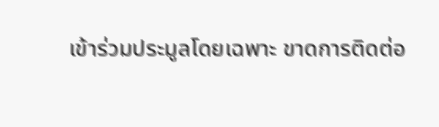เข้าร่วมประมูลโดยเฉพาะ ขาดการติดต่อ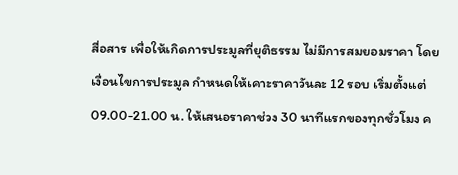สื่อสาร เพื่อให้เกิดการประมูลที่ยุติธรรม ไม่มีการสมยอมราคา โดยเงื่อนไขการประมูล กำหนดให้เคาะราคาวันละ 12 รอบ เริ่มตั้งแต่ 09.00-21.00 น. ให้เสนอราคาช่วง 30 นาทีแรกของทุกชั่วโมง ค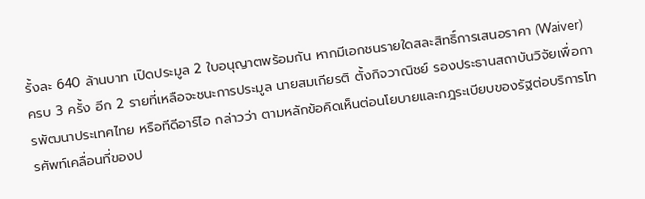รั้งละ 640 ล้านบาท เปิดประมูล 2 ใบอนุญาตพร้อมกัน หากมีเอกชนรายใดสละสิทธิ์การเสนอราคา (Waiver) ครบ 3 ครั้ง อีก 2 รายที่เหลือจะชนะการประมูล นายสมเกียรติ ตั้งกิจวาณิชย์ รองประธานสถาบันวิจัยเพื่อการพัฒนาประเทศไทย หรือทีดีอาร์ไอ กล่าวว่า ตามหลักข้อคิดเห็นต่อนโยบายและกฎระเบียบของรัฐต่อบริการโทรศัพท์เคลื่อนที่ของป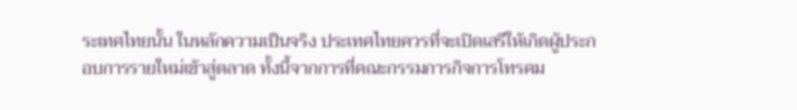ระเทศไทยนั้น ในหลักความเป็นจริง ประเทศไทยควรที่จะเปิดเสรีให้เกิดผู้ประกอบการรายใหม่เข้าสู่ตลาด ทั้งนี้จากการที่คณะกรรมการกิจการโทรคม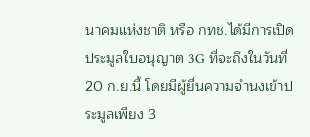นาคมแห่งชาติ หรือ กทช.ได้มีการเปิดประมูลใบอนุญาต 3G ที่จะถึงในวันที่ 20 ก.ย.นี้ โดยมีผู้ยื่นความจำนงเข้าประมูลเพียง 3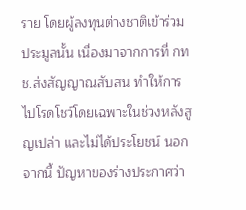ราย โดยผู้ลงทุนต่างชาติเข้าร่วมประมูลนั้น เนื่องมาจากการที่ กทช.ส่งสัญญาณสับสน ทำให้การไปโรดโชว์โดยเฉพาะในช่วงหลังสูญเปล่า และไม่ได้ประโยชน์ นอกจากนี้ ปัญหาของร่างประกาศว่า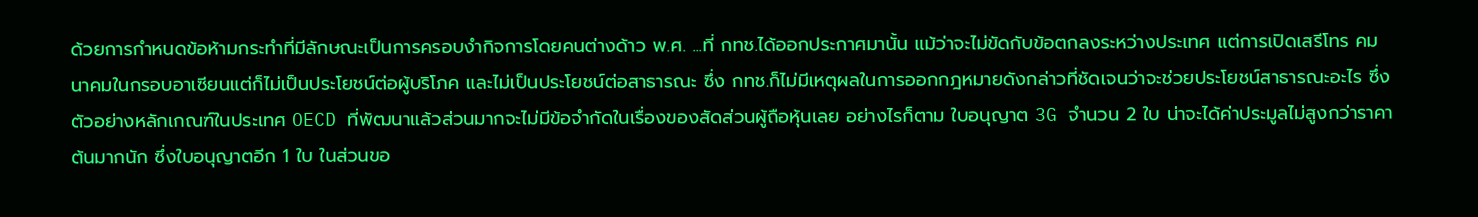ด้วยการกำหนดข้อห้ามกระทำที่มีลักษณะเป็นการครอบงำกิจการโดยคนต่างด้าว พ.ศ. ...ที่ กทช.ได้ออกประกาศมานั้น แม้ว่าจะไม่ขัดกับข้อตกลงระหว่างประเทศ แต่การเปิดเสรีโทร คมนาคมในกรอบอาเซียนแต่ก็ไม่เป็นประโยชน์ต่อผู้บริโภค และไม่เป็นประโยชน์ต่อสาธารณะ ซึ่ง กทช.ก็ไม่มีเหตุผลในการออกกฎหมายดังกล่าวที่ชัดเจนว่าจะช่วยประโยชน์สาธารณะอะไร ซึ่งตัวอย่างหลักเกณฑ์ในประเทศ OECD ที่พัฒนาแล้วส่วนมากจะไม่มีข้อจำกัดในเรื่องของสัดส่วนผู้ถือหุ้นเลย อย่างไรก็ตาม ใบอนุญาต 3G จำนวน 2 ใบ น่าจะได้ค่าประมูลไม่สูงกว่าราคาต้นมากนัก ซึ่งใบอนุญาตอีก 1 ใบ ในส่วนขอ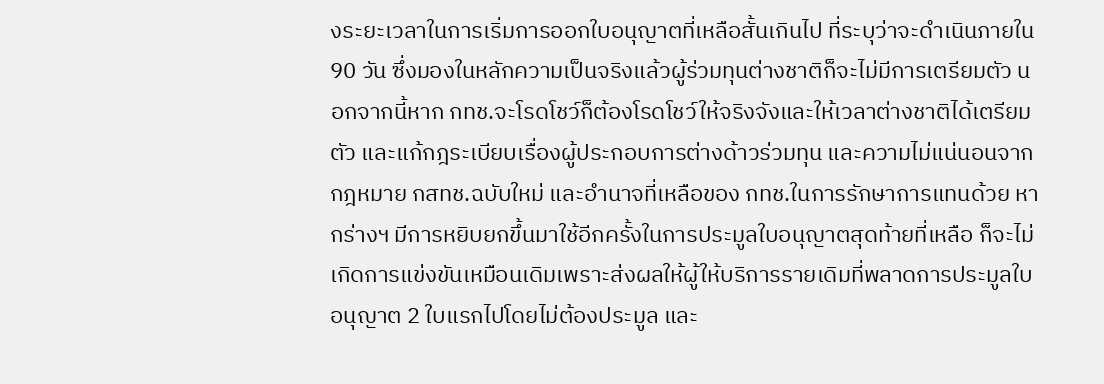งระยะเวลาในการเริ่มการออกใบอนุญาตที่เหลือสั้นเกินไป ที่ระบุว่าจะดำเนินภายใน 90 วัน ซึ่งมองในหลักความเป็นจริงแล้วผู้ร่วมทุนต่างชาติก็จะไม่มีการเตรียมตัว นอกจากนี้หาก กทช.จะโรดโชว์ก็ต้องโรดโชว์ให้จริงจังและให้เวลาต่างชาติได้เตรียมตัว และแก้กฎระเบียบเรื่องผู้ประกอบการต่างด้าวร่วมทุน และความไม่แน่นอนจากกฎหมาย กสทช.ฉบับใหม่ และอำนาจที่เหลือของ กทช.ในการรักษาการแทนด้วย หากร่างฯ มีการหยิบยกขึ้นมาใช้อีกครั้งในการประมูลใบอนุญาตสุดท้ายที่เหลือ ก็จะไม่เกิดการแข่งขันเหมือนเดิมเพราะส่งผลให้ผู้ให้บริการรายเดิมที่พลาดการประมูลใบอนุญาต 2 ใบแรกไปโดยไม่ต้องประมูล และ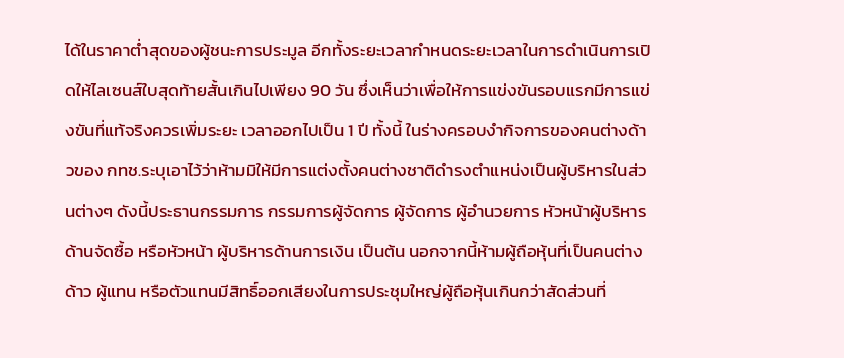ได้ในราคาต่ำสุดของผู้ชนะการประมูล อีกทั้งระยะเวลากำหนดระยะเวลาในการดำเนินการเปิดให้ไลเซนส์ใบสุดท้ายสั้นเกินไปเพียง 90 วัน ซึ่งเห็นว่าเพื่อให้การแข่งขันรอบแรกมีการแข่งขันที่แท้จริงควรเพิ่มระยะ เวลาออกไปเป็น 1 ปี ทั้งนี้ ในร่างครอบงำกิจการของคนต่างด้าวของ กทช.ระบุเอาไว้ว่าห้ามมิให้มีการแต่งตั้งคนต่างชาติดำรงตำแหน่งเป็นผู้บริหารในส่วนต่างๆ ดังนี้ประธานกรรมการ กรรมการผู้จัดการ ผู้จัดการ ผู้อำนวยการ หัวหน้าผู้บริหารด้านจัดซื้อ หรือหัวหน้า ผู้บริหารด้านการเงิน เป็นต้น นอกจากนี้ห้ามผู้ถือหุ้นที่เป็นคนต่างด้าว ผู้แทน หรือตัวแทนมีสิทธิ์ออกเสียงในการประชุมใหญ่ผู้ถือหุ้นเกินกว่าสัดส่วนที่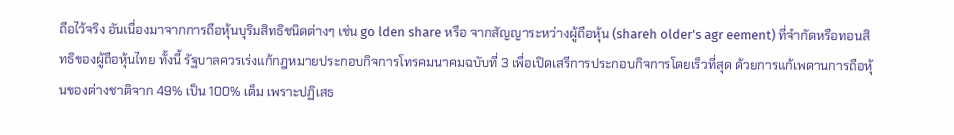ถือไว้จริง อันเนื่องมาจากการถือหุ้นบุริมสิทธิชนิดต่างๆ เช่น go lden share หรือ จากสัญญาระหว่างผู้ถือหุ้น (shareh older's agr eement) ที่จำกัดหรือทอนสิทธิของผู้ถือหุ้นไทย ทั้งนี้ รัฐบาลควรเร่งแก้กฎหมายประกอบกิจการโทรคมนาคมฉบับที่ 3 เพื่อเปิดเสรีการประกอบกิจการโดยเร็วที่สุด ด้วยการแก้เพดานการถือหุ้นของต่างชาติจาก 49% เป็น 100% เต็ม เพราะปฏิเสธ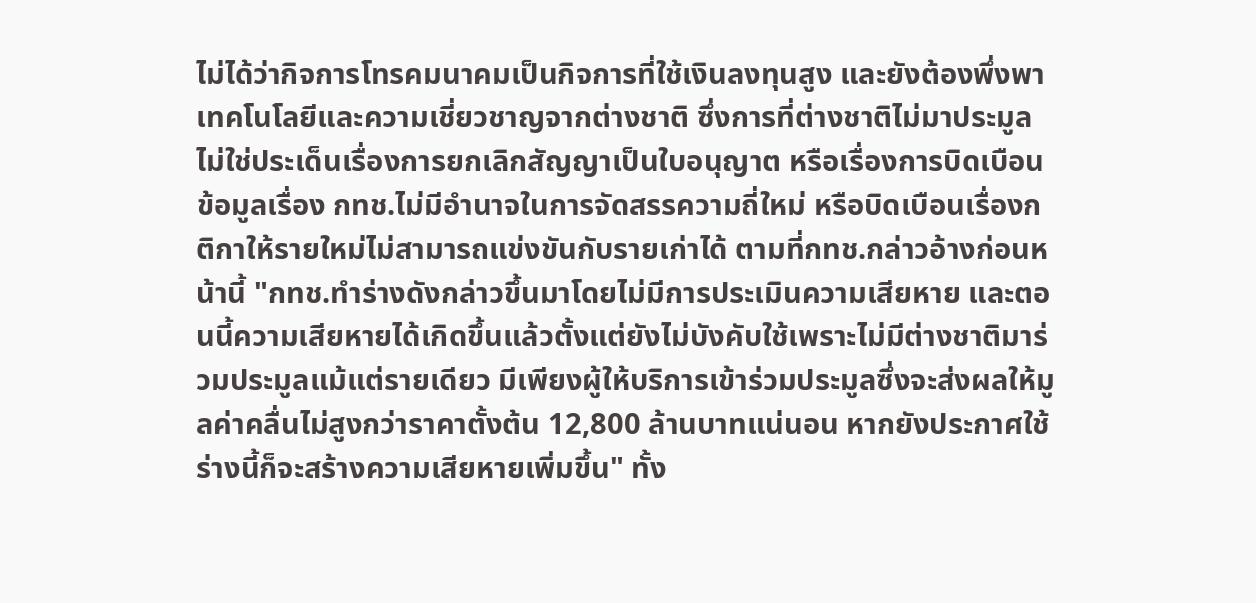ไม่ได้ว่ากิจการโทรคมนาคมเป็นกิจการที่ใช้เงินลงทุนสูง และยังต้องพึ่งพาเทคโนโลยีและความเชี่ยวชาญจากต่างชาติ ซึ่งการที่ต่างชาติไม่มาประมูล ไม่ใช่ประเด็นเรื่องการยกเลิกสัญญาเป็นใบอนุญาต หรือเรื่องการบิดเบือนข้อมูลเรื่อง กทช.ไม่มีอำนาจในการจัดสรรความถี่ใหม่ หรือบิดเบือนเรื่องกติกาให้รายใหม่ไม่สามารถแข่งขันกับรายเก่าได้ ตามที่กทช.กล่าวอ้างก่อนหน้านี้ "กทช.ทำร่างดังกล่าวขึ้นมาโดยไม่มีการประเมินความเสียหาย และตอนนี้ความเสียหายได้เกิดขึ้นแล้วตั้งแต่ยังไม่บังคับใช้เพราะไม่มีต่างชาติมาร่วมประมูลแม้แต่รายเดียว มีเพียงผู้ให้บริการเข้าร่วมประมูลซึ่งจะส่งผลให้มูลค่าคลื่นไม่สูงกว่าราคาตั้งต้น 12,800 ล้านบาทแน่นอน หากยังประกาศใช้ร่างนี้ก็จะสร้างความเสียหายเพิ่มขึ้น" ทั้ง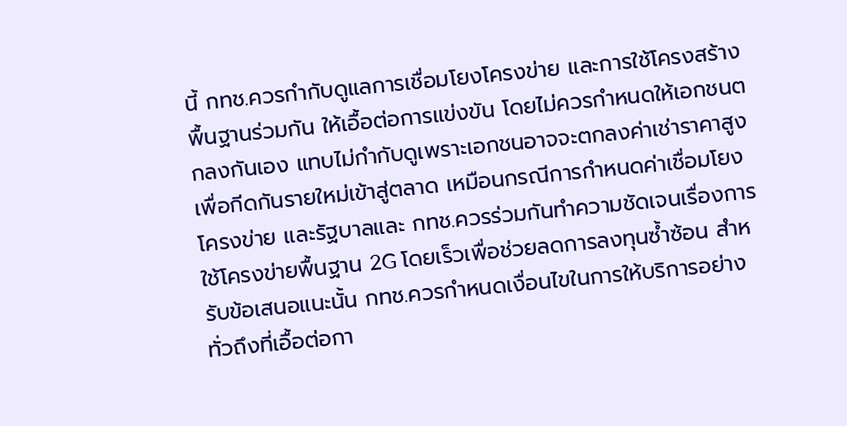นี้ กทช.ควรกำกับดูแลการเชื่อมโยงโครงข่าย และการใช้โครงสร้างพื้นฐานร่วมกัน ให้เอื้อต่อการแข่งขัน โดยไม่ควรกำหนดให้เอกชนตกลงกันเอง แทบไม่กำกับดูเพราะเอกชนอาจจะตกลงค่าเช่าราคาสูงเพื่อกีดกันรายใหม่เข้าสู่ตลาด เหมือนกรณีการกำหนดค่าเชื่อมโยงโครงข่าย และรัฐบาลและ กทช.ควรร่วมกันทำความชัดเจนเรื่องการใช้โครงข่ายพื้นฐาน 2G โดยเร็วเพื่อช่วยลดการลงทุนซ้ำซ้อน สำหรับข้อเสนอแนะนั้น กทช.ควรกำหนดเงื่อนไขในการให้บริการอย่างทั่วถึงที่เอื้อต่อกา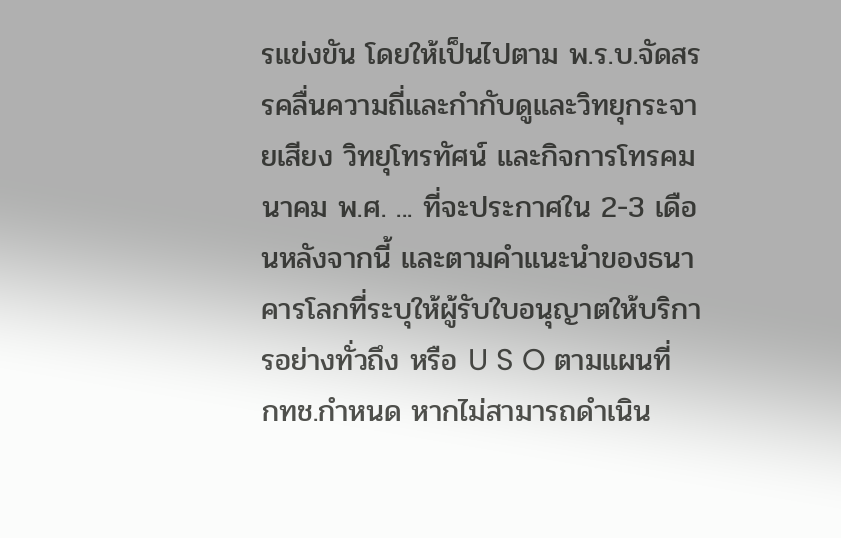รแข่งขัน โดยให้เป็นไปตาม พ.ร.บ.จัดสรรคลื่นความถี่และกำกับดูและวิทยุกระจายเสียง วิทยุโทรทัศน์ และกิจการโทรคมนาคม พ.ศ. ... ที่จะประกาศใน 2-3 เดือนหลังจากนี้ และตามคำแนะนำของธนาคารโลกที่ระบุให้ผู้รับใบอนุญาตให้บริการอย่างทั่วถึง หรือ U S O ตามแผนที่ กทช.กำหนด หากไม่สามารถดำเนิน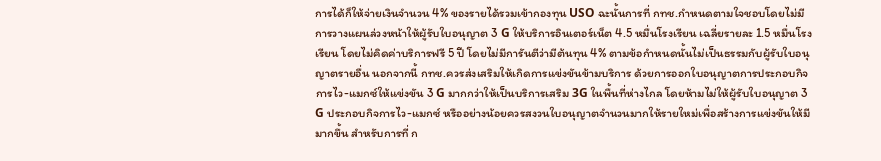การได้ก็ให้จ่ายเงินจำนวน 4% ของรายได้รวมเข้ากองทุน USO ฉะนั้นการที่ กทช.กำหนดตามใจชอบโดยไม่มีการวางแผนล่วงหน้าให้ผู้รับใบอนุญาต 3 G ให้บริการอินเตอร์เน็ต 4.5 หมื่นโรงเรียน เฉลี่ยรายละ 1.5 หมื่นโรงเรียน โดยไม่คิดค่าบริการฟรี 5 ปี โดยไม่มีการันตีว่ามีต้นทุน 4% ตามข้อกำหนดนั้นไม่เป็นธรรมกับผู้รับใบอนุญาตรายอื่น นอกจากนี้ กทช.ควรส่งเสริมให้เกิดการแข่งขันข้ามบริการ ด้วยการออกใบอนุญาตการประกอบกิจการไว-แมกซ์ให้แข่งขัน 3 G มากกว่าให้เป็นบริการเสริม 3G ในพื้นที่ห่างไกล โดยห้ามไม่ให้ผู้รับใบอนุญาต 3 G ประกอบกิจการไว-แมกซ์ หรืออย่างน้อยควรสงวนใบอนุญาตจำนวนมากให้รายใหม่เพื่อสร้างการแข่งขันให้มีมากขึ้น สำหรับการที่ ก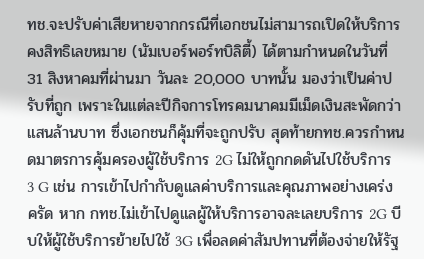ทช.จะปรับค่าเสียหายจากกรณีที่เอกชนไม่สามารถเปิดให้บริการคงสิทธิเลขหมาย (นัมเบอร์พอร์ทบิลิตี้) ได้ตามกำหนดในวันที่ 31 สิงหาคมที่ผ่านมา วันละ 20,000 บาทนั้น มองว่าเป็นค่าปรับที่ถูก เพราะในแต่ละปีกิจการโทรคมนาคมมีเม็ดเงินสะพัดกว่าแสนล้านบาท ซึ่งเอกชนก็คุ้มที่จะถูกปรับ สุดท้ายกทช.ควรกำหนดมาตรการคุ้มครองผู้ใช้บริการ 2G ไม่ให้ถูกกดดันไปใช้บริการ 3 G เช่น การเข้าไปกำกับดูแลค่าบริการและคุณภาพอย่างเคร่งครัด หาก กทช.ไม่เข้าไปดูแลผู้ให้บริการอาจละเลยบริการ 2G บีบให้ผู้ใช้บริการย้ายไปใช้ 3G เพื่อลดค่าสัมปทานที่ต้องจ่ายให้รัฐ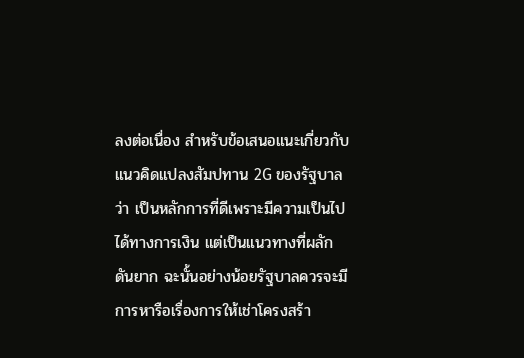ลงต่อเนื่อง สำหรับข้อเสนอแนะเกี่ยวกับแนวคิดแปลงสัมปทาน 2G ของรัฐบาลว่า เป็นหลักการที่ดีเพราะมีความเป็นไปได้ทางการเงิน แต่เป็นแนวทางที่ผลักดันยาก ฉะนั้นอย่างน้อยรัฐบาลควรจะมีการหารือเรื่องการให้เช่าโครงสร้า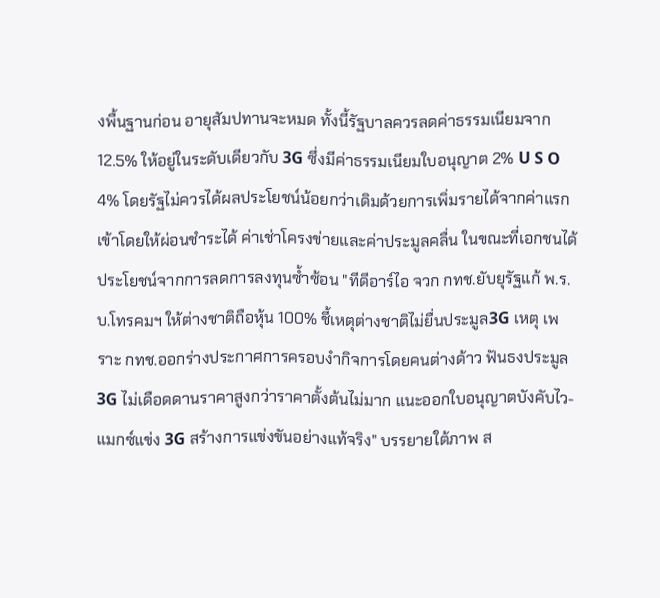งพื้นฐานก่อน อายุสัมปทานจะหมด ทั้งนี้รัฐบาลควรลดค่าธรรมเนียมจาก 12.5% ให้อยู่ในระดับเดียวกับ 3G ซึ่งมีค่าธรรมเนียมใบอนุญาต 2% U S O 4% โดยรัฐไม่ควรได้ผลประโยชน์น้อยกว่าเดิมด้วยการเพิ่มรายได้จากค่าแรกเข้าโดยให้ผ่อนชำระได้ ค่าเช่าโครงข่ายและค่าประมูลคลื่น ในขณะที่เอกชนได้ประโยชน์จากการลดการลงทุนซ้ำซ้อน "ทีดีอาร์ไอ จวก กทช.ยับยุรัฐแก้ พ.ร.บ.โทรคมฯ ให้ต่างชาติถือหุ้น 100% ชี้เหตุต่างชาติไม่ยื่นประมูล3G เหตุ เพราะ กทช.ออกร่างประกาศการครอบงำกิจการโดยคนต่างด้าว ฟันธงประมูล 3G ไม่เดือดดานราคาสูงกว่าราคาตั้งต้นไม่มาก แนะออกใบอนุญาตบังคับไว-แมกซ์แข่ง 3G สร้างการแข่งขันอย่างแท้จริง" บรรยายใต้ภาพ ส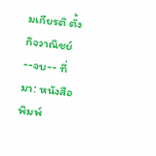มเกียรติ ตั้งกิจวาณิชย์--จบ-- ที่มา: หนังสือพิมพ์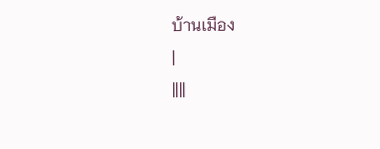บ้านเมือง
|
||||